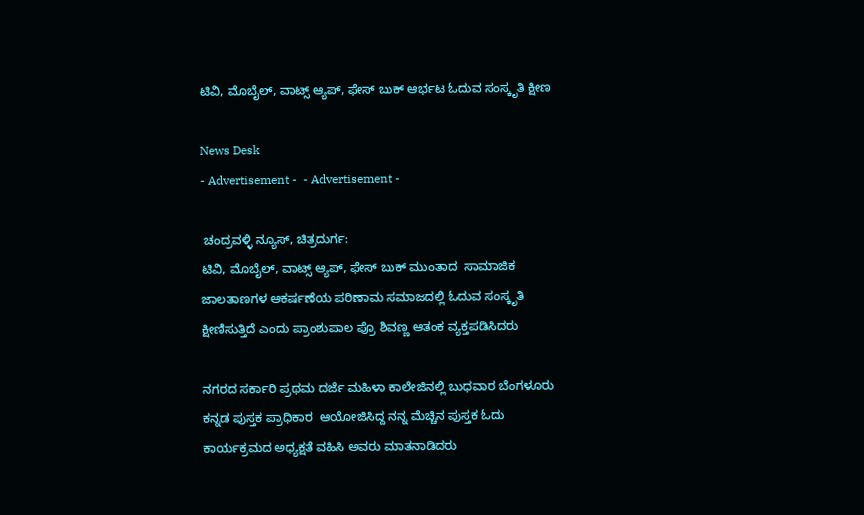ಟಿವಿ, ಮೊಬೈಲ್, ವಾಟ್ಸ್ ಆ್ಯಪ್, ಫೇಸ್ ಬುಕ್ ಆರ್ಭಟ ಓದುವ ಸಂಸ್ಕೃತಿ ಕ್ಷೀಣ

News Desk
- Advertisement -  - Advertisement -

 ಚಂದ್ರವಳ್ಳಿ ನ್ಯೂಸ್, ಚಿತ್ರದುರ್ಗ:
ಟಿವಿ, ಮೊಬೈಲ್, ವಾಟ್ಸ್ ಆ್ಯಪ್, ಫೇಸ್ ಬುಕ್ ಮುಂತಾದ  ಸಾಮಾಜಿಕ ಜಾಲತಾಣಗಳ ಆಕರ್ಷಣೆಯ ಪರಿಣಾಮ ಸಮಾಜದಲ್ಲಿ ಓದುವ ಸಂಸ್ಕೃತಿ ಕ್ಷೀಣಿಸುತ್ತಿದೆ ಎಂದು ಪ್ರಾಂಶುಪಾಲ ಪ್ರೊ ಶಿವಣ್ಣ ಆತಂಕ ವ್ಯಕ್ತಪಡಿಸಿದರು

ನಗರದ ಸರ್ಕಾರಿ ಪ್ರಥಮ ದರ್ಜೆ ಮಹಿಳಾ ಕಾಲೇಜಿನಲ್ಲಿ ಬುಧವಾರ ಬೆಂಗಳೂರು ಕನ್ನಡ ಪುಸ್ತಕ ಪ್ರಾಧಿಕಾರ  ಆಯೋಜಿಸಿದ್ದ ನನ್ನ ಮೆಚ್ಚಿನ ಪುಸ್ತಕ ಓದು ಕಾರ್ಯಕ್ರಮದ ಅಧ್ಯಕ್ಷತೆ ವಹಿಸಿ ಅವರು ಮಾತನಾಡಿದರು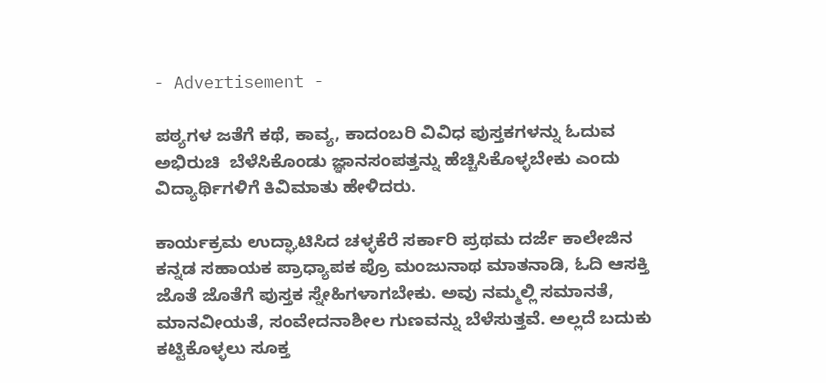- Advertisement -

ಪಠ್ಯಗಳ ಜತೆಗೆ ಕಥೆ, ಕಾವ್ಯ, ಕಾದಂಬರಿ ವಿವಿಧ ಪುಸ್ತಕಗಳನ್ನು ಓದುವ ಅಭಿರುಚಿ  ಬೆಳೆಸಿಕೊಂಡು ಜ್ಞಾನಸಂಪತ್ತನ್ನು ಹೆಚ್ಚಿಸಿಕೊಳ್ಳಬೇಕು ಎಂದು ವಿದ್ಯಾರ್ಥಿಗಳಿಗೆ ಕಿವಿಮಾತು ಹೇಳಿದರು.

ಕಾರ್ಯಕ್ರಮ ಉದ್ಘಾಟಿಸಿದ ಚಳ್ಳಕೆರೆ ಸರ್ಕಾರಿ ಪ್ರಥಮ ದರ್ಜೆ ಕಾಲೇಜಿನ ಕನ್ನಡ ಸಹಾಯಕ ಪ್ರಾಧ್ಯಾಪಕ ಪ್ರೊ ಮಂಜುನಾಥ ಮಾತನಾಡಿ, ಓದಿ ಆಸಕ್ತಿ ಜೊತೆ ಜೊತೆಗೆ ಪುಸ್ತಕ ಸ್ನೇಹಿಗಳಾಗಬೇಕು. ಅವು ನಮ್ಮಲ್ಲಿ ಸಮಾನತೆ, ಮಾನವೀಯತೆ, ಸಂವೇದನಾಶೀಲ ಗುಣವನ್ನು ಬೆಳೆಸುತ್ತವೆ. ಅಲ್ಲದೆ ಬದುಕು ಕಟ್ಟಿಕೊಳ್ಳಲು ಸೂಕ್ತ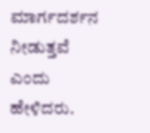ಮಾರ್ಗದರ್ಶನ ನೀಡುತ್ತವೆ ಎಂದು ಹೇಳಿದರು.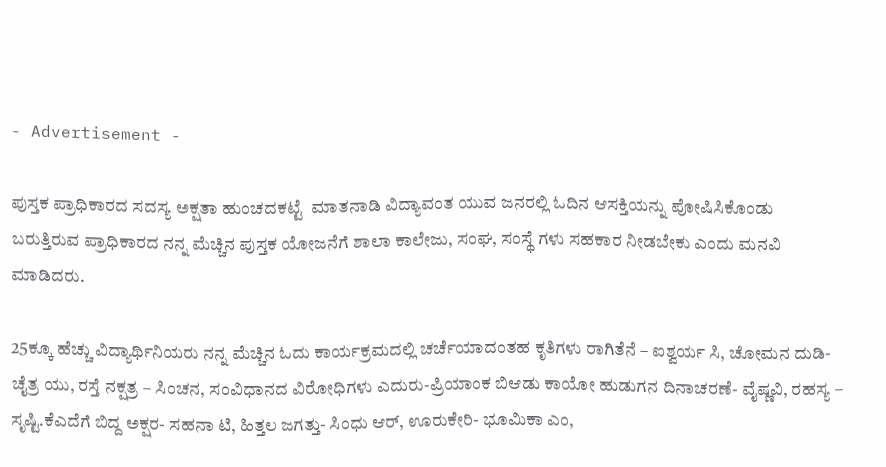- Advertisement -

ಪುಸ್ತಕ ಪ್ರಾಧಿಕಾರದ ಸದಸ್ಯ ಅಕ್ಷತಾ ಹುಂಚದಕಟ್ಟೆ  ಮಾತನಾಡಿ ವಿದ್ಯಾವಂತ ಯುವ ಜನರಲ್ಲಿ ಓದಿನ ಆಸಕ್ತಿಯನ್ನು ಪೋಷಿಸಿಕೊಂಡು ಬರುತ್ತಿರುವ ಪ್ರಾಧಿಕಾರದ ನನ್ನ ಮೆಚ್ಚಿನ ಪುಸ್ತಕ ಯೋಜನೆಗೆ ಶಾಲಾ ಕಾಲೇಜು, ಸಂಘ, ಸಂಸ್ಥೆ ಗಳು ಸಹಕಾರ ನೀಡಬೇಕು ಎಂದು ಮನವಿ ಮಾಡಿದರು.

25ಕ್ಕೂ ಹೆಚ್ಚು ವಿದ್ಯಾರ್ಥಿನಿಯರು ನನ್ನ ಮೆಚ್ಚಿನ ಓದು ಕಾರ್ಯಕ್ರಮದಲ್ಲಿ ಚರ್ಚೆಯಾದಂತಹ ಕೃತಿಗಳು ರಾಗಿತೆನೆ – ಐಶ್ವರ್ಯ ಸಿ, ಚೋಮನ ದುಡಿ- ಚೈತ್ರ ಯು, ರಸ್ತೆ ನಕ್ಷತ್ರ – ಸಿಂಚನ, ಸಂವಿಧಾನದ ವಿರೋಧಿಗಳು ಎದುರು-ಪ್ರಿಯಾಂಕ ಬಿಆಡು ಕಾಯೋ ಹುಡುಗನ ದಿನಾಚರಣೆ- ವೈಷ್ಣವಿ, ರಹಸ್ಯ – ಸೃಷ್ಟಿ.ಕೆಎದೆಗೆ ಬಿದ್ದ ಅಕ್ಷರ- ಸಹನಾ ಟಿ, ಹಿತ್ತಲ ಜಗತ್ತು- ಸಿಂಧು ಆರ್, ಊರುಕೇರಿ- ಭೂಮಿಕಾ ಎಂ,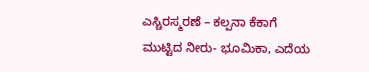ಎಸ್ಚಿರಸ್ಮರಣೆ – ಕಲ್ಪನಾ ಕೆಕಾಗೆ ಮುಟ್ಟಿದ ನೀರು- ಭೂಮಿಕಾ, ಎದೆಯ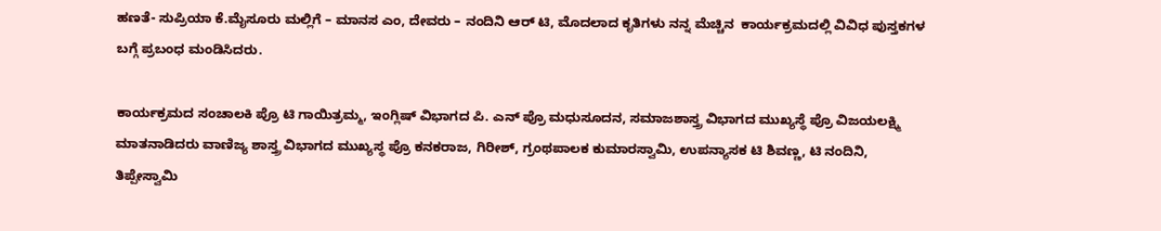ಹಣತೆ- ಸುಪ್ರಿಯಾ ಕೆ.ಮೈಸೂರು ಮಲ್ಲಿಗೆ – ಮಾನಸ ಎಂ, ದೇವರು – ನಂದಿನಿ ಆರ್ ಟಿ, ಮೊದಲಾದ ಕೃತಿಗಳು ನನ್ನ ಮೆಚ್ಚಿನ  ಕಾರ್ಯಕ್ರಮದಲ್ಲಿ ವಿವಿಧ ಪುಸ್ತಕಗಳ ಬಗ್ಗೆ ಪ್ರಬಂಧ ಮಂಡಿಸಿದರು.

ಕಾರ್ಯಕ್ರಮದ ಸಂಚಾಲಕಿ ಪ್ರೊ ಟಿ ಗಾಯಿತ್ರಮ್ಮ, ಇಂಗ್ಲಿಷ್ ವಿಭಾಗದ ಪಿ. ಎನ್ ಪ್ರೊ ಮಧುಸೂದನ, ಸಮಾಜಶಾಸ್ತ್ರ ವಿಭಾಗದ ಮುಖ್ಯಸ್ಥೆ ಪ್ರೊ ವಿಜಯಲಕ್ಷ್ಮಿ ಮಾತನಾಡಿದರು ವಾಣಿಜ್ಯ ಶಾಸ್ತ್ರ ವಿಭಾಗದ ಮುಖ್ಯಸ್ಥ ಪ್ರೊ ಕನಕರಾಜ, ಗಿರೀಶ್, ಗ್ರಂಥಪಾಲಕ ಕುಮಾರಸ್ವಾಮಿ, ಉಪನ್ಯಾಸಕ ಟಿ ಶಿವಣ್ಣ, ಟಿ ನಂದಿನಿ, ತಿಪ್ಪೇಸ್ವಾಮಿ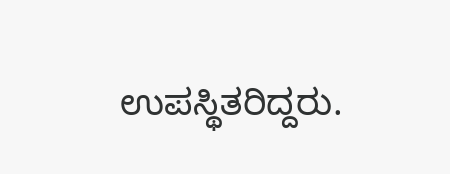ಉಪಸ್ಥಿತರಿದ್ದರು.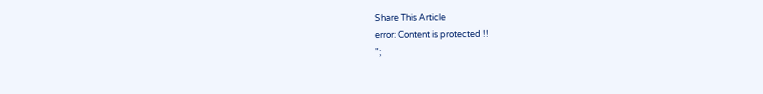Share This Article
error: Content is protected !!
";